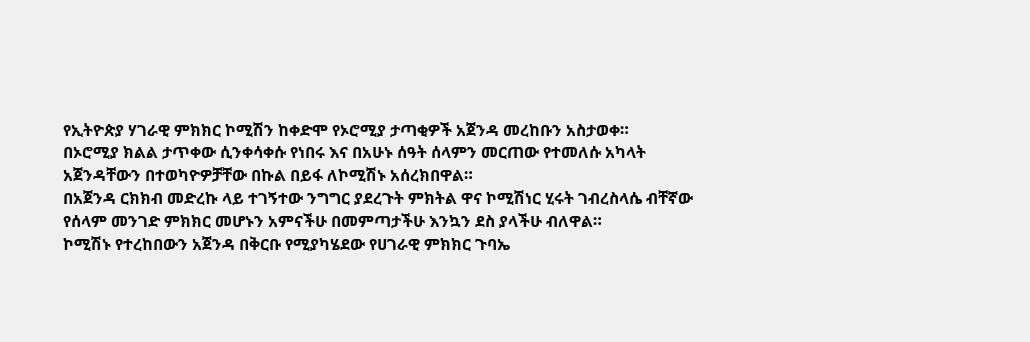የኢትዮጵያ ሃገራዊ ምክክር ኮሚሽን ከቀድሞ የኦሮሚያ ታጣቂዎች አጀንዳ መረከቡን አስታወቀ።
በኦሮሚያ ክልል ታጥቀው ሲንቀሳቀሱ የነበሩ እና በአሁኑ ሰዓት ሰላምን መርጠው የተመለሱ አካላት አጀንዳቸውን በተወካዮዎቻቸው በኩል በይፋ ለኮሚሽኑ አሰረክበዋል።
በአጀንዳ ርክክብ መድረኩ ላይ ተገኝተው ንግግር ያደረጉት ምክትል ዋና ኮሚሽነር ሂሩት ገብረስላሴ ብቸኛው የሰላም መንገድ ምክክር መሆኑን አምናችሁ በመምጣታችሁ እንኳን ደስ ያላችሁ ብለዋል።
ኮሚሽኑ የተረከበውን አጀንዳ በቅርቡ የሚያካሄደው የሀገራዊ ምክክር ጉባኤ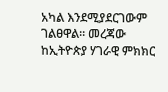አካል እንደሚያደርገውም ገልፀዋል። መረጃው ከኢትዮጵያ ሃገራዊ ምክክር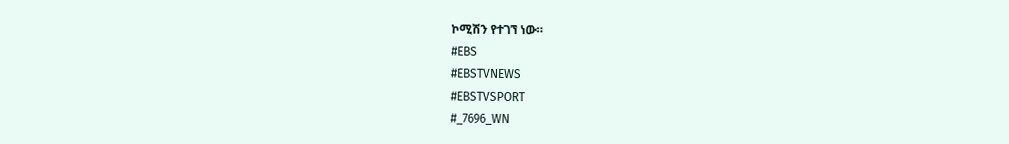ኮሚሽን የተገኘ ነው።
#EBS
#EBSTVNEWS
#EBSTVSPORT
#_7696_WN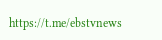https://t.me/ebstvnews